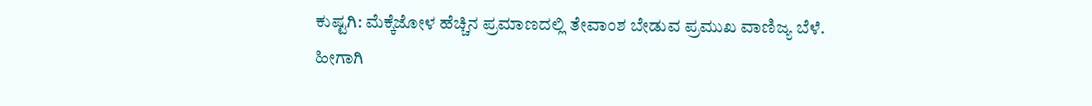ಕುಷ್ಟಗಿ: ಮೆಕ್ಕೆಜೋಳ ಹೆಚ್ಚಿನ ಪ್ರಮಾಣದಲ್ಲಿ ತೇವಾಂಶ ಬೇಡುವ ಪ್ರಮುಖ ವಾಣಿಜ್ಯ ಬೆಳೆ. ಹೀಗಾಗಿ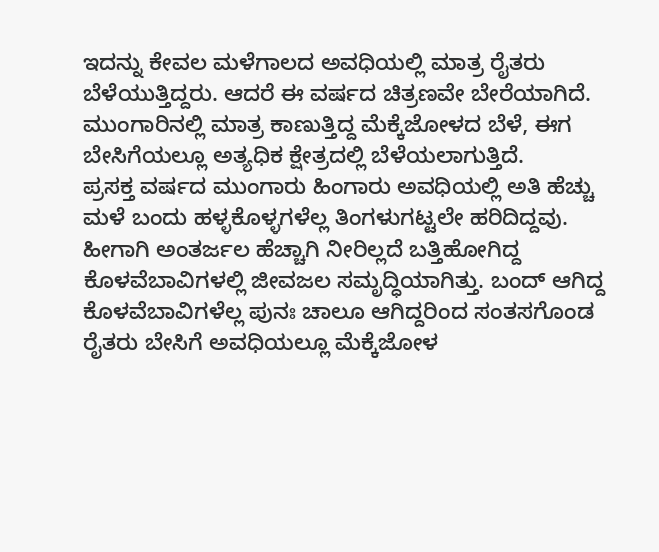ಇದನ್ನು ಕೇವಲ ಮಳೆಗಾಲದ ಅವಧಿಯಲ್ಲಿ ಮಾತ್ರ ರೈತರು ಬೆಳೆಯುತ್ತಿದ್ದರು. ಆದರೆ ಈ ವರ್ಷದ ಚಿತ್ರಣವೇ ಬೇರೆಯಾಗಿದೆ. ಮುಂಗಾರಿನಲ್ಲಿ ಮಾತ್ರ ಕಾಣುತ್ತಿದ್ದ ಮೆಕ್ಕೆಜೋಳದ ಬೆಳೆ, ಈಗ ಬೇಸಿಗೆಯಲ್ಲೂ ಅತ್ಯಧಿಕ ಕ್ಷೇತ್ರದಲ್ಲಿ ಬೆಳೆಯಲಾಗುತ್ತಿದೆ.
ಪ್ರಸಕ್ತ ವರ್ಷದ ಮುಂಗಾರು ಹಿಂಗಾರು ಅವಧಿಯಲ್ಲಿ ಅತಿ ಹೆಚ್ಚು ಮಳೆ ಬಂದು ಹಳ್ಳಕೊಳ್ಳಗಳೆಲ್ಲ ತಿಂಗಳುಗಟ್ಟಲೇ ಹರಿದಿದ್ದವು. ಹೀಗಾಗಿ ಅಂತರ್ಜಲ ಹೆಚ್ಚಾಗಿ ನೀರಿಲ್ಲದೆ ಬತ್ತಿಹೋಗಿದ್ದ ಕೊಳವೆಬಾವಿಗಳಲ್ಲಿ ಜೀವಜಲ ಸಮೃದ್ಧಿಯಾಗಿತ್ತು. ಬಂದ್ ಆಗಿದ್ದ ಕೊಳವೆಬಾವಿಗಳೆಲ್ಲ ಪುನಃ ಚಾಲೂ ಆಗಿದ್ದರಿಂದ ಸಂತಸಗೊಂಡ ರೈತರು ಬೇಸಿಗೆ ಅವಧಿಯಲ್ಲೂ ಮೆಕ್ಕೆಜೋಳ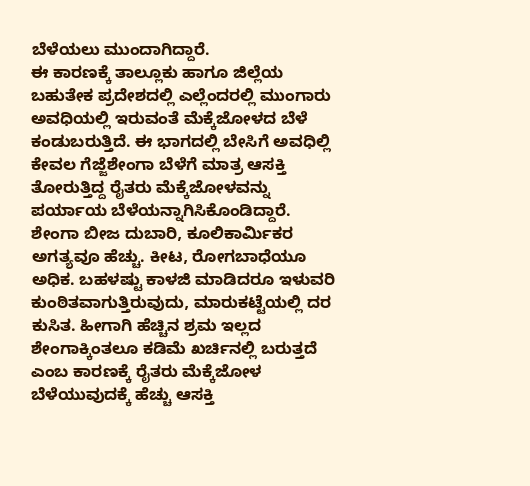ಬೆಳೆಯಲು ಮುಂದಾಗಿದ್ದಾರೆ.
ಈ ಕಾರಣಕ್ಕೆ ತಾಲ್ಲೂಕು ಹಾಗೂ ಜಿಲ್ಲೆಯ ಬಹುತೇಕ ಪ್ರದೇಶದಲ್ಲಿ ಎಲ್ಲೆಂದರಲ್ಲಿ ಮುಂಗಾರು ಅವಧಿಯಲ್ಲಿ ಇರುವಂತೆ ಮೆಕ್ಕೆಜೋಳದ ಬೆಳೆ ಕಂಡುಬರುತ್ತಿದೆ. ಈ ಭಾಗದಲ್ಲಿ ಬೇಸಿಗೆ ಅವಧಿಲ್ಲಿ ಕೇವಲ ಗೆಜ್ಜೆಶೇಂಗಾ ಬೆಳೆಗೆ ಮಾತ್ರ ಆಸಕ್ತಿ ತೋರುತ್ತಿದ್ದ ರೈತರು ಮೆಕ್ಕೆಜೋಳವನ್ನು ಪರ್ಯಾಯ ಬೆಳೆಯನ್ನಾಗಿಸಿಕೊಂಡಿದ್ದಾರೆ. ಶೇಂಗಾ ಬೀಜ ದುಬಾರಿ, ಕೂಲಿಕಾರ್ಮಿಕರ ಅಗತ್ಯವೂ ಹೆಚ್ಚು. ಕೀಟ, ರೋಗಬಾಧೆಯೂ ಅಧಿಕ. ಬಹಳಷ್ಟು ಕಾಳಜಿ ಮಾಡಿದರೂ ಇಳುವರಿ ಕುಂಠಿತವಾಗುತ್ತಿರುವುದು, ಮಾರುಕಟ್ಟೆಯಲ್ಲಿ ದರ ಕುಸಿತ. ಹೀಗಾಗಿ ಹೆಚ್ಚಿನ ಶ್ರಮ ಇಲ್ಲದ ಶೇಂಗಾಕ್ಕಿಂತಲೂ ಕಡಿಮೆ ಖರ್ಚಿನಲ್ಲಿ ಬರುತ್ತದೆ ಎಂಬ ಕಾರಣಕ್ಕೆ ರೈತರು ಮೆಕ್ಕೆಜೋಳ ಬೆಳೆಯುವುದಕ್ಕೆ ಹೆಚ್ಚು ಆಸಕ್ತಿ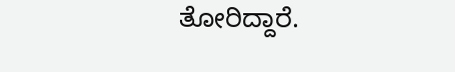ತೋರಿದ್ದಾರೆ.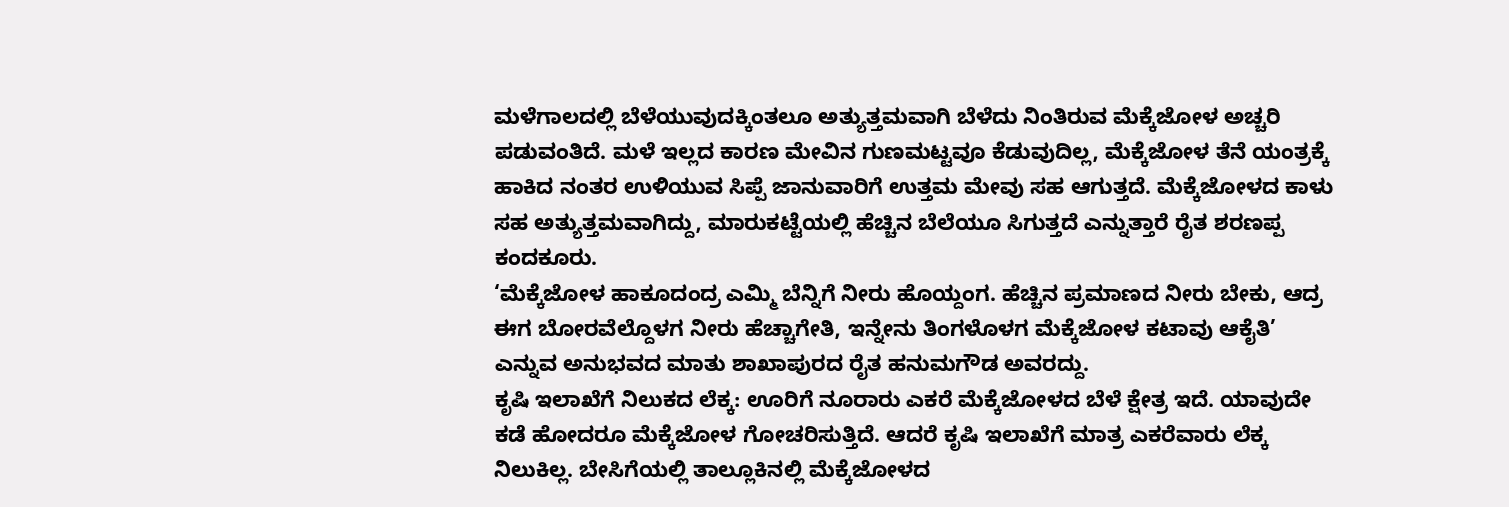ಮಳೆಗಾಲದಲ್ಲಿ ಬೆಳೆಯುವುದಕ್ಕಿಂತಲೂ ಅತ್ಯುತ್ತಮವಾಗಿ ಬೆಳೆದು ನಿಂತಿರುವ ಮೆಕ್ಕೆಜೋಳ ಅಚ್ಚರಿ ಪಡುವಂತಿದೆ. ಮಳೆ ಇಲ್ಲದ ಕಾರಣ ಮೇವಿನ ಗುಣಮಟ್ಟವೂ ಕೆಡುವುದಿಲ್ಲ, ಮೆಕ್ಕೆಜೋಳ ತೆನೆ ಯಂತ್ರಕ್ಕೆ ಹಾಕಿದ ನಂತರ ಉಳಿಯುವ ಸಿಪ್ಪೆ ಜಾನುವಾರಿಗೆ ಉತ್ತಮ ಮೇವು ಸಹ ಆಗುತ್ತದೆ. ಮೆಕ್ಕೆಜೋಳದ ಕಾಳು ಸಹ ಅತ್ಯುತ್ತಮವಾಗಿದ್ದು, ಮಾರುಕಟ್ಟೆಯಲ್ಲಿ ಹೆಚ್ಚಿನ ಬೆಲೆಯೂ ಸಿಗುತ್ತದೆ ಎನ್ನುತ್ತಾರೆ ರೈತ ಶರಣಪ್ಪ ಕಂದಕೂರು.
‘ಮೆಕ್ಕೆಜೋಳ ಹಾಕೂದಂದ್ರ ಎಮ್ಮಿ ಬೆನ್ನಿಗೆ ನೀರು ಹೊಯ್ದಂಗ. ಹೆಚ್ಚಿನ ಪ್ರಮಾಣದ ನೀರು ಬೇಕು, ಆದ್ರ ಈಗ ಬೋರವೆಲ್ದೊಳಗ ನೀರು ಹೆಚ್ಚಾಗೇತಿ, ಇನ್ನೇನು ತಿಂಗಳೊಳಗ ಮೆಕ್ಕೆಜೋಳ ಕಟಾವು ಆಕೈತಿ’ ಎನ್ನುವ ಅನುಭವದ ಮಾತು ಶಾಖಾಪುರದ ರೈತ ಹನುಮಗೌಡ ಅವರದ್ದು.
ಕೃಷಿ ಇಲಾಖೆಗೆ ನಿಲುಕದ ಲೆಕ್ಕ: ಊರಿಗೆ ನೂರಾರು ಎಕರೆ ಮೆಕ್ಕೆಜೋಳದ ಬೆಳೆ ಕ್ಷೇತ್ರ ಇದೆ. ಯಾವುದೇ ಕಡೆ ಹೋದರೂ ಮೆಕ್ಕೆಜೋಳ ಗೋಚರಿಸುತ್ತಿದೆ. ಆದರೆ ಕೃಷಿ ಇಲಾಖೆಗೆ ಮಾತ್ರ ಎಕರೆವಾರು ಲೆಕ್ಕ ನಿಲುಕಿಲ್ಲ. ಬೇಸಿಗೆಯಲ್ಲಿ ತಾಲ್ಲೂಕಿನಲ್ಲಿ ಮೆಕ್ಕೆಜೋಳದ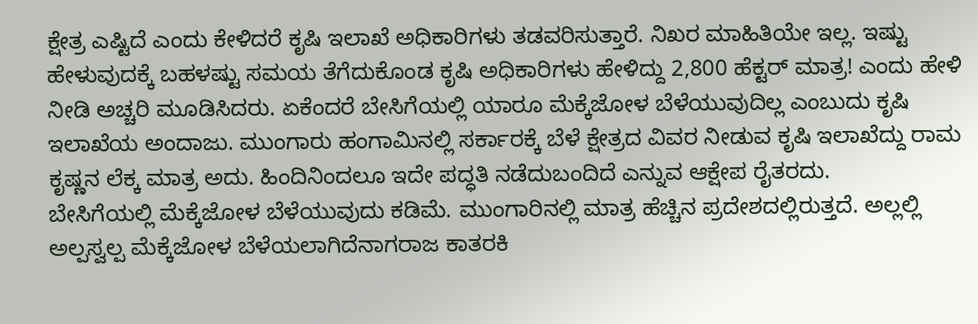ಕ್ಷೇತ್ರ ಎಷ್ಟಿದೆ ಎಂದು ಕೇಳಿದರೆ ಕೃಷಿ ಇಲಾಖೆ ಅಧಿಕಾರಿಗಳು ತಡವರಿಸುತ್ತಾರೆ. ನಿಖರ ಮಾಹಿತಿಯೇ ಇಲ್ಲ. ಇಷ್ಟು ಹೇಳುವುದಕ್ಕೆ ಬಹಳಷ್ಟು ಸಮಯ ತೆಗೆದುಕೊಂಡ ಕೃಷಿ ಅಧಿಕಾರಿಗಳು ಹೇಳಿದ್ದು 2,800 ಹೆಕ್ಟರ್ ಮಾತ್ರ! ಎಂದು ಹೇಳಿ ನೀಡಿ ಅಚ್ಚರಿ ಮೂಡಿಸಿದರು. ಏಕೆಂದರೆ ಬೇಸಿಗೆಯಲ್ಲಿ ಯಾರೂ ಮೆಕ್ಕೆಜೋಳ ಬೆಳೆಯುವುದಿಲ್ಲ ಎಂಬುದು ಕೃಷಿ ಇಲಾಖೆಯ ಅಂದಾಜು. ಮುಂಗಾರು ಹಂಗಾಮಿನಲ್ಲಿ ಸರ್ಕಾರಕ್ಕೆ ಬೆಳೆ ಕ್ಷೇತ್ರದ ವಿವರ ನೀಡುವ ಕೃಷಿ ಇಲಾಖೆದ್ದು ರಾಮ ಕೃಷ್ಣನ ಲೆಕ್ಕ ಮಾತ್ರ ಅದು. ಹಿಂದಿನಿಂದಲೂ ಇದೇ ಪದ್ಧತಿ ನಡೆದುಬಂದಿದೆ ಎನ್ನುವ ಆಕ್ಷೇಪ ರೈತರದು.
ಬೇಸಿಗೆಯಲ್ಲಿ ಮೆಕ್ಕೆಜೋಳ ಬೆಳೆಯುವುದು ಕಡಿಮೆ. ಮುಂಗಾರಿನಲ್ಲಿ ಮಾತ್ರ ಹೆಚ್ಚಿನ ಪ್ರದೇಶದಲ್ಲಿರುತ್ತದೆ. ಅಲ್ಲಲ್ಲಿ ಅಲ್ಪಸ್ವಲ್ಪ ಮೆಕ್ಕೆಜೋಳ ಬೆಳೆಯಲಾಗಿದೆನಾಗರಾಜ ಕಾತರಕಿ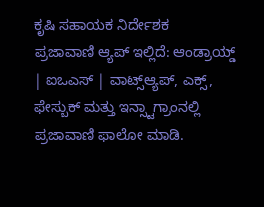ಕೃಷಿ ಸಹಾಯಕ ನಿರ್ದೇಶಕ
ಪ್ರಜಾವಾಣಿ ಆ್ಯಪ್ ಇಲ್ಲಿದೆ: ಆಂಡ್ರಾಯ್ಡ್ | ಐಒಎಸ್ | ವಾಟ್ಸ್ಆ್ಯಪ್, ಎಕ್ಸ್, ಫೇಸ್ಬುಕ್ ಮತ್ತು ಇನ್ಸ್ಟಾಗ್ರಾಂನಲ್ಲಿ ಪ್ರಜಾವಾಣಿ ಫಾಲೋ ಮಾಡಿ.